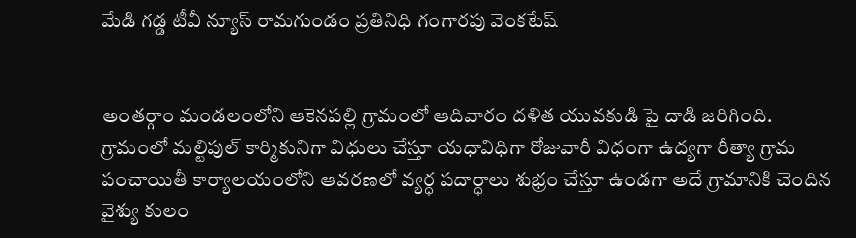మేడి గడ్డ టీవీ న్యూస్ రామగుండం ప్రతినిధి గంగారపు వెంకటేష్


అంతర్గాం మండలంలోని ఆకెనపల్లి గ్రామంలో ఆదివారం దళిత యువకుడి పై దాడి జరిగింది. గ్రామంలో మల్టిపుల్ కార్మికునిగా విధులు చేస్తూ యధావిధిగా రోజువారీ విధంగా ఉద్యగా రీత్యా గ్రామ పంచాయితీ కార్యాలయంలోని ఆవరణలో వ్యర్ధ పదార్ధాలు శుభ్రం చేస్తూ ఉండగా అదే గ్రామానికి చెందిన వైశ్యు కులం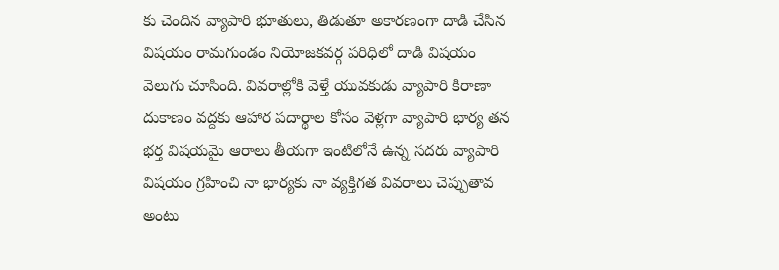కు చెందిన వ్యాపారి భూతులు, తిడుతూ అకారణంగా దాడి చేసిన విషయం రామగుండం నియోజకవర్గ పరిధిలో దాడి విషయం వెలుగు చూసింది. వివరాల్లోకి వెళ్తే యువకుడు వ్యాపారి కిరాణా దుకాణం వద్దకు ఆహార పదార్థాల కోసం వెళ్లగా వ్యాపారి భార్య తన భర్త విషయమై ఆరాలు తీయగా ఇంటిలోనే ఉన్న సదరు వ్యాపారి విషయం గ్రహించి నా భార్యకు నా వ్యక్తిగత వివరాలు చెప్పుతావ అంటు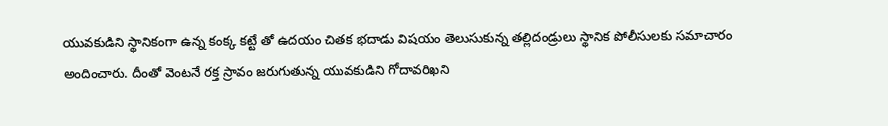యువకుడిని స్థానికంగా ఉన్న కంక్క కట్టే తో ఉదయం చితక భదాడు విషయం తెలుసుకున్న తల్లిదండ్రులు స్థానిక పోలీసులకు సమాచారం అందించారు. దీంతో వెంటనే రక్త స్రావం జరుగుతున్న యువకుడిని గోదావరిఖని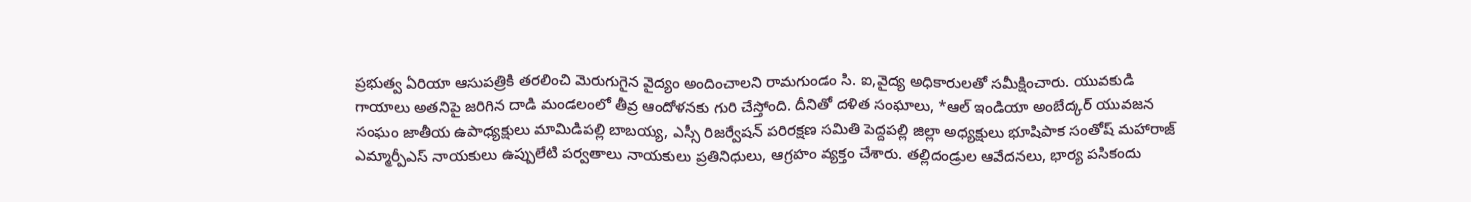ప్రభుత్వ ఏరియా ఆసుపత్రికి తరలించి మెరుగుగైన వైద్యం అందించాలని రామగుండం సి. ఐ,వైద్య అధికారులతో సమీక్షించారు. యువకుడి గాయాలు అతనిపై జరిగిన దాడి మండలంలో తీవ్ర ఆందోళనకు గురి చేస్తోంది. దీనితో దళిత సంఘాలు, *ఆల్ ఇండియా అంబేద్కర్ యువజన సంఘం జాతీయ ఉపాధ్యక్షులు మామిడిపల్లి బాబయ్య, ఎస్సీ రిజర్వేషన్ పరిరక్షణ సమితి పెద్దపల్లి జిల్లా అధ్యక్షులు భూషిపాక సంతోష్ మహారాజ్ ఎమ్మార్పీఎస్ నాయకులు ఉప్పులేటి పర్వతాలు నాయకులు ప్రతినిధులు, ఆగ్రహం వ్యక్తం చేశారు. తల్లిదండ్రుల ఆవేదనలు, భార్య పసికందు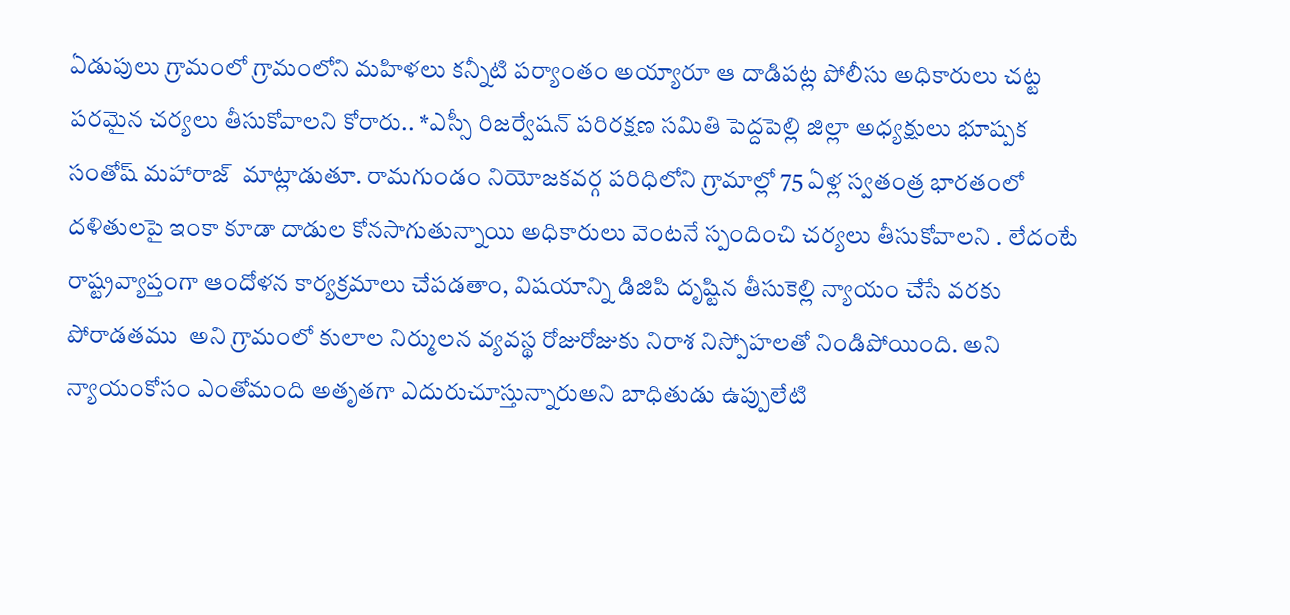ఏడుపులు గ్రామంలో గ్రామంలోని మహిళలు కన్నీటి పర్యాంతం అయ్యారూ ఆ దాడిపట్ల పోలీసు అధికారులు చట్ట పరమైన చర్యలు తీసుకోవాలని కోరారు.. *ఎస్సీ రిజర్వేషన్ పరిరక్షణ సమితి పెద్దపెల్లి జిల్లా అధ్యక్షులు భూష్పక సంతోష్ మహారాజ్  మాట్లాడుతూ. రామగుండం నియోజకవర్గ పరిధిలోని గ్రామాల్లో 75 ఏళ్ల స్వతంత్ర భారతంలో దళితులపై ఇంకా కూడా దాడుల కోనసాగుతున్నాయి అధికారులు వెంటనే స్పందించి చర్యలు తీసుకోవాలని . లేదంటే రాష్ట్రవ్యాప్తంగా ఆందోళన కార్యక్రమాలు చేపడతాం, విషయాన్ని డిజిపి దృష్టిన తీసుకెల్లి న్యాయం చేసే వరకు పోరాడతము  అని గ్రామంలో కులాల నిర్ములన వ్యవస్థ రోజురోజుకు నిరాశ నిస్పోహలతో నిండిపోయింది. అని న్యాయంకోసం ఎంతోమంది అతృతగా ఎదురుచూస్తున్నారుఅని బాధితుడు ఉప్పులేటి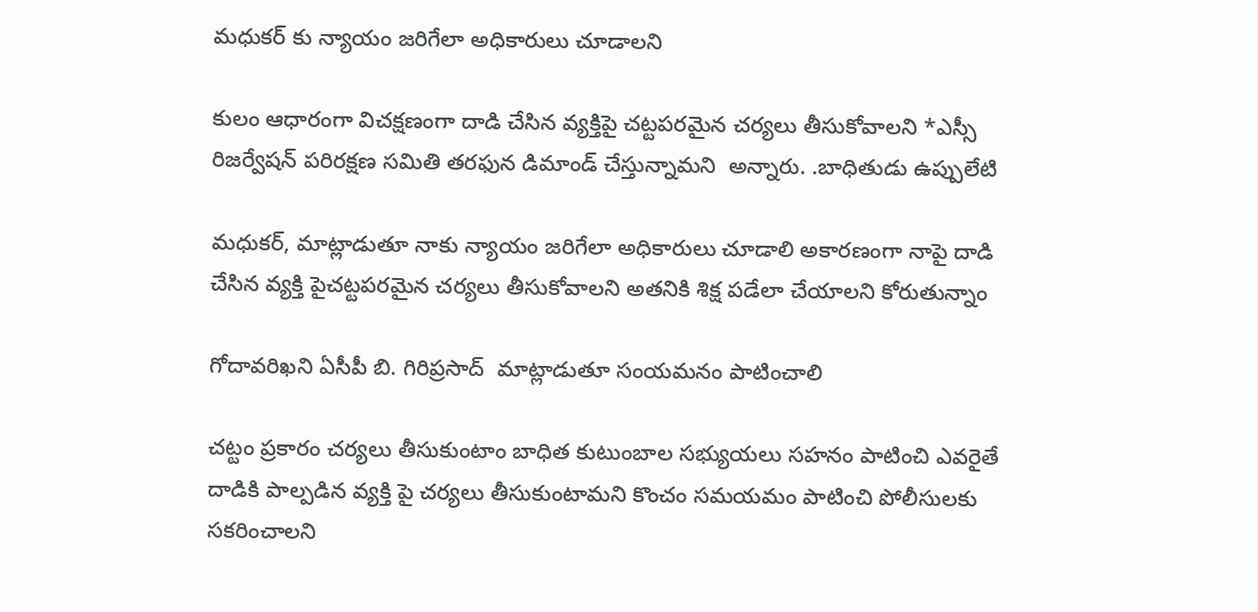మధుకర్ కు న్యాయం జరిగేలా అధికారులు చూడాలని

కులం ఆధారంగా విచక్షణంగా దాడి చేసిన వ్యక్తిపై చట్టపరమైన చర్యలు తీసుకోవాలని *ఎస్సీ రిజర్వేషన్ పరిరక్షణ సమితి తరఫున డిమాండ్ చేస్తున్నామని  అన్నారు. .బాధితుడు ఉప్పులేటి

మధుకర్, మాట్లాడుతూ నాకు న్యాయం జరిగేలా అధికారులు చూడాలి అకారణంగా నాపై దాడి చేసిన వ్యక్తి పైచట్టపరమైన చర్యలు తీసుకోవాలని అతనికి శిక్ష పడేలా చేయాలని కోరుతున్నాం

గోదావరిఖని ఏసీపీ బి. గిరిప్రసాద్  మాట్లాడుతూ సంయమనం పాటించాలి

చట్టం ప్రకారం చర్యలు తీసుకుంటాం బాధిత కుటుంబాల సభ్యుయలు సహనం పాటించి ఎవరైతే దాడికి పాల్పడిన వ్యక్తి పై చర్యలు తీసుకుంటామని కొంచం సమయమం పాటించి పోలీసులకు సకరించాలని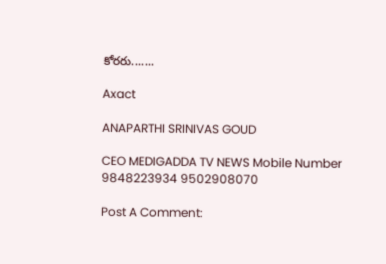కోరరు.......

Axact

ANAPARTHI SRINIVAS GOUD

CEO MEDIGADDA TV NEWS Mobile Number 9848223934 9502908070

Post A Comment: